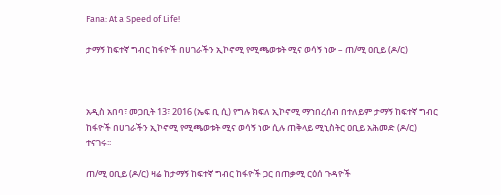Fana: At a Speed of Life!

ታማኝ ከፍተኛ ግብር ከፋዮች በሀገራችን ኢኮኖሚ የሚጫወቱት ሚና ወሳኝ ነው – ጠ/ሚ ዐቢይ (ዶ/ር)



አዲስ አበባ፣ መጋቢት 13፣ 2016 (ኤፍ ቢ ሲ) የግሉ ክፍለ ኢኮኖሚ ማኀበረሰብ በተለይም ታማኝ ከፍተኛ ግብር ከፋዮች በሀገራችን ኢኮኖሚ የሚጫወቱት ሚና ወሳኝ ነው ሲሉ ጠቅላይ ሚኒስትር ዐቢይ አሕመድ (ዶ/ር) ተናገሩ፡፡

ጠ/ሚ ዐቢይ (ዶ/ር) ዛሬ ከታማኝ ከፍተኛ ግብር ከፋዮች ጋር በጠቃሚ ርዕሰ ጉዳዮች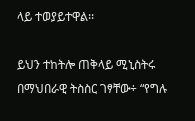ላይ ተወያይተዋል፡፡

ይህን ተከትሎ ጠቅላይ ሚኒስትሩ በማህበራዊ ትስስር ገፃቸው÷ “የግሉ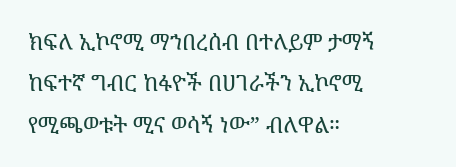ክፍለ ኢኮኖሚ ማኀበረሰብ በተለይም ታማኝ ከፍተኛ ግብር ከፋዮች በሀገራችን ኢኮኖሚ የሚጫወቱት ሚና ወሳኝ ነው” ብለዋል።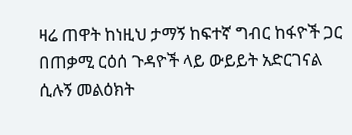ዛሬ ጠዋት ከነዚህ ታማኝ ከፍተኛ ግብር ከፋዮች ጋር በጠቃሚ ርዕሰ ጉዳዮች ላይ ውይይት አድርገናል ሲሉኝ መልዕክት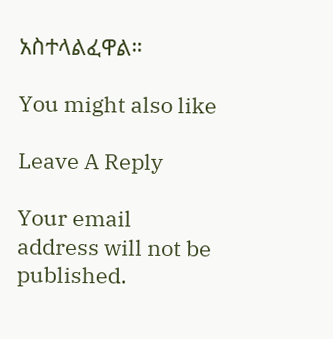አስተላልፈዋል።

You might also like

Leave A Reply

Your email address will not be published.